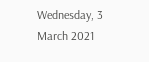Wednesday, 3 March 2021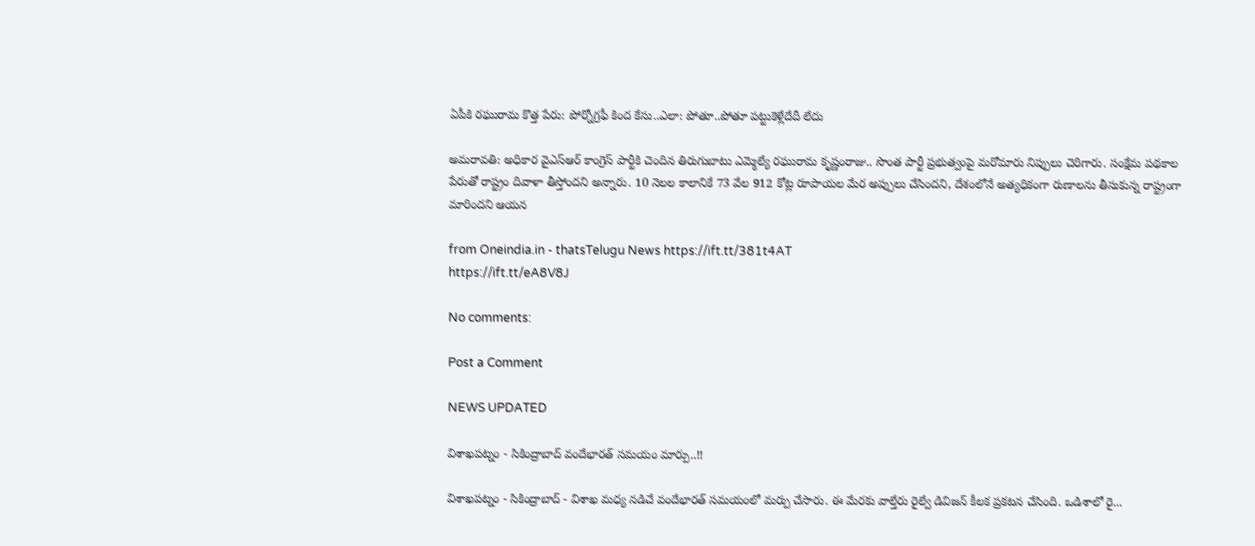ఏపీకి రఘురామ కొత్త పేరు: పోర్నోగ్రఫీ కింద కేసు..ఎలా: పోతూ..పోతూ పట్టుకెళ్లేదేదీ లేదు

అమరావతి: అధికార వైఎస్ఆర్ కాంగ్రెస్ పార్టీకి చెందిన తిరుగుబాటు ఎమ్మెల్యే రఘురామ కృష్ణంరాజు.. సొంత పార్టీ ప్రభుత్వంపై మరోమారు నిప్పులు చెరిగారు. సంక్షేమ పథకాల పేరుతో రాష్ట్రం దివాళా తీస్తోందని అన్నారు. 10 నెలల కాలానికే 73 వేల 912 కోట్ల రూపాయల మేర అప్పులు చేసిందని, దేశంలోనే అత్యధికంగా రుణాలను తీసుకున్న రాష్ట్రంగా మారిందని ఆయన

from Oneindia.in - thatsTelugu News https://ift.tt/381t4AT
https://ift.tt/eA8V8J

No comments:

Post a Comment

NEWS UPDATED

విశాఖపట్నం - సికింద్రాబాద్ వందేభారత్ సమయం మార్పు..!!

విశాఖపట్నం - సికింద్రాబాద్ - విశాఖ మధ్య నడిచే వందేభారత్ సమయంలో మర్పు చేసారు. ఈ మేరకు వాల్తేరు రైల్వే డివిజన్ కీలక ప్రకటన చేసింది. ఒడిశాలో రై...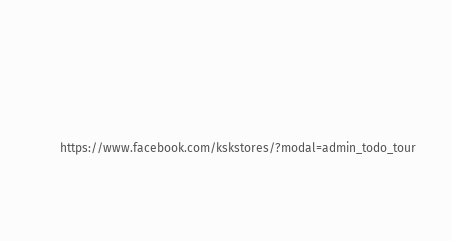https://www.facebook.com/kskstores/?modal=admin_todo_tour